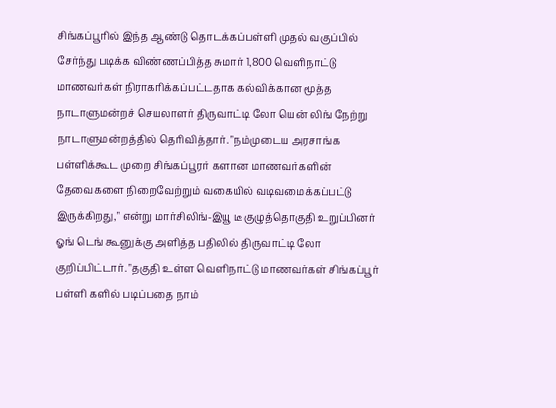சிங்கப்பூரில் இந்த ஆண்டு தொடக்கப்பள்ளி முதல் வகுப்பில் சேர்ந்து படிக்க விண்ணப்பித்த சுமார் 1,800 வெளிநாட்டு மாணவர்கள் நிராகரிக்கப்பட்டதாக கல்விக்கான மூத்த நாடாளுமன்றச் செயலாளர் திருவாட்டி லோ யென் லிங் நேற்று நாடாளுமன்றத்தில் தெரிவித்தார். "நம்முடைய அரசாங்க பள்ளிக்கூட முறை சிங்கப்பூரர் களான மாணவர்களின் தேவைகளை நிறைவேற்றும் வகையில் வடிவமைக்கப்பட்டு இருக்கிறது," என்று மார்சிலிங்-இயூ டீ குழுத்தொகுதி உறுப்பினர் ஓங் டெங் கூனுக்கு அளித்த பதிலில் திருவாட்டி லோ குறிப்பிட்டார். "தகுதி உள்ள வெளிநாட்டு மாணவர்கள் சிங்கப்பூர் பள்ளி களில் படிப்பதை நாம்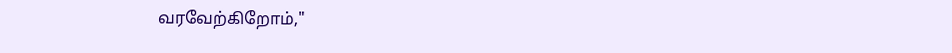வரவேற்கிறோம்,"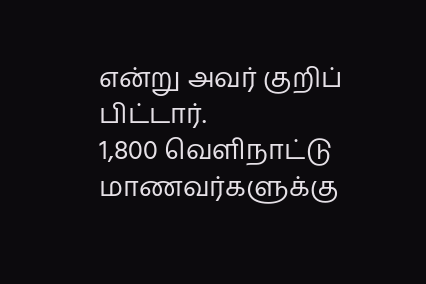என்று அவர் குறிப் பிட்டார்.
1,800 வெளிநாட்டு மாணவர்களுக்கு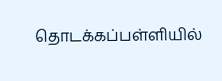தொடக்கப்பள்ளியில்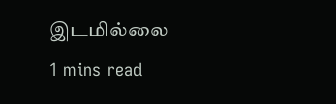இடமில்லை
1 mins read